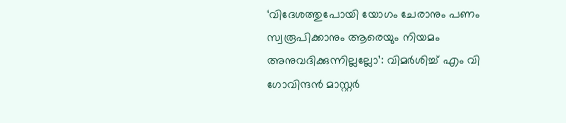‘വിദേശത്തുപോയി യോഗം ചേരാനും പണം സ്വരൂപിക്കാനും ആരെയും നിയമം അനുവദിക്കുന്നില്ലല്ലോ’: വിമർശിച്ച് എം വി ഗോവിന്ദൻ മാസ്റ്റർ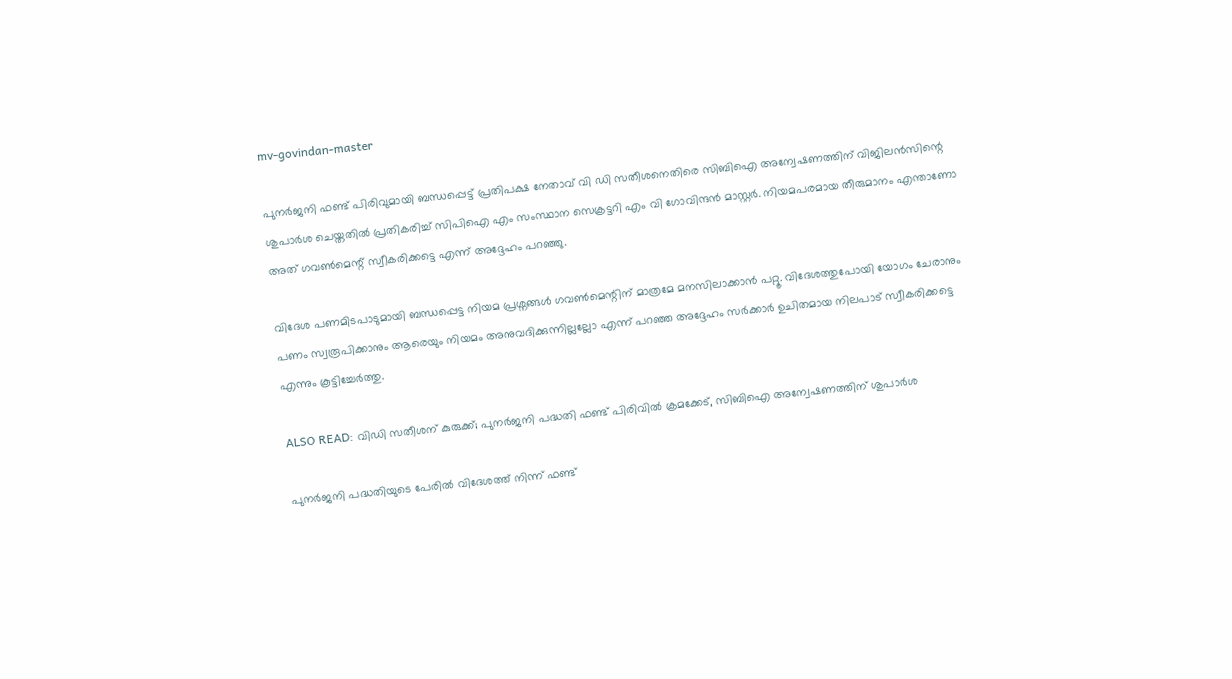mv-govindan-master

പുനർജനി ഫണ്ട് പിരിവുമായി ബന്ധപ്പെട്ട് പ്രതിപക്ഷ നേതാവ് വി ഡി സതീശനെതിരെ സിബിഐ അന്വേഷണത്തിന് വിജിലൻസിന്റെ ശുപാർശ ചെയ്തതിൽ പ്രതികരിച്ച് സിപിഐ എം സംസ്ഥാന സെക്രട്ടറി എം വി ഗോവിന്ദൻ മാസ്റ്റർ. നിയമപരമായ തീരുമാനം എന്താണോ അത് ഗവൺമെന്റ് സ്വീകരിക്കട്ടെ എന്ന് അദ്ദേഹം പറഞ്ഞു.

വിദേശ പണമിടപാടുമായി ബന്ധപ്പെട്ട നിയമ പ്രശ്നങ്ങൾ ഗവൺമെന്റിന് മാത്രമേ മനസിലാക്കാൻ പറ്റൂ. വിദേശത്തുപോയി യോഗം ചേരാനും പണം സ്വരൂപിക്കാനും ആരെയും നിയമം അനുവദിക്കുന്നില്ലല്ലോ എന്ന് പറഞ്ഞ അദ്ദേഹം സർക്കാർ ഉചിതമായ നിലപാട് സ്വീകരിക്കട്ടെ എന്നും കൂട്ടിച്ചേർത്തു.

ALSO READ: വിഡി സതീശന് കുരുക്ക്; പുനർജനി പദ്ധതി ഫണ്ട് പിരിവിൽ ക്രമക്കേട്, സിബിഐ അന്വേഷണത്തിന് ശുപാർശ

പുനർജനി പദ്ധതിയുടെ പേരിൽ വിദേശത്ത് നിന്ന് ഫണ്ട്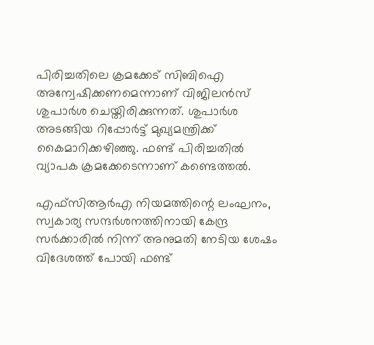പിരിച്ചതിലെ ക്രമക്കേട് സിബിഐ അന്വേഷിക്കണമെന്നാണ് വിജിലൻസ് ശുപാർശ ചെയ്തിരിക്കുന്നത്. ശുപാർശ അടങ്ങിയ റിപ്പോർട്ട് മുഖ്യമന്ത്രിക്ക് കൈമാറിക്ക‍ഴിഞ്ഞു. ഫണ്ട് പിരിച്ചതിൽ വ്യാപക ക്രമക്കേടെന്നാണ് കണ്ടെത്തൽ.

എഫ്‌സിആർഎ നിയമത്തിന്റെ ലംഘനം, സ്വകാര്യ സന്ദർശനത്തിനായി കേന്ദ്ര സർക്കാരിൽ നിന്ന് അനുമതി നേടിയ ശേഷം വിദേശത്ത് പോയി ഫണ്ട്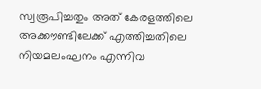സ്വരൂപിച്ചതും അത് കേരളത്തിലെ അക്കൗണ്ടിലേക്ക് എത്തിച്ചതിലെ നിയമലംഘനം എന്നിവ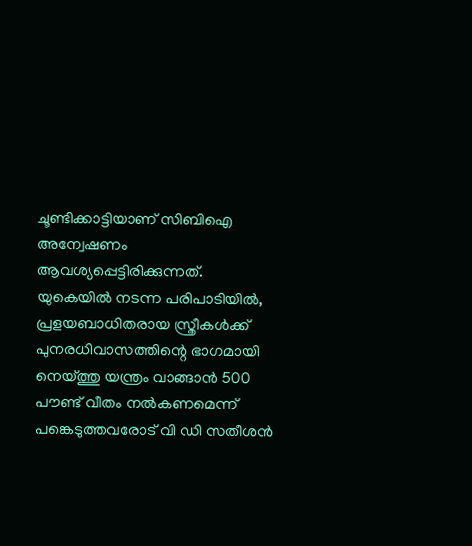ചൂണ്ടിക്കാട്ടിയാണ് സിബിഐ അന്വേഷണം ആവശ്യപ്പെട്ടിരിക്കുന്നത്. യുകെയിൽ നടന്ന പരിപാടിയിൽ, പ്രളയബാധിതരായ സ്ത്രീകൾക്ക് പുനരധിവാസത്തിന്റെ ഭാഗമായി നെയ്ത്തു യന്ത്രം വാങ്ങാൻ 500 പൗണ്ട് വീതം നൽകണമെന്ന് പങ്കെടുത്തവരോട് വി ഡി സതീശൻ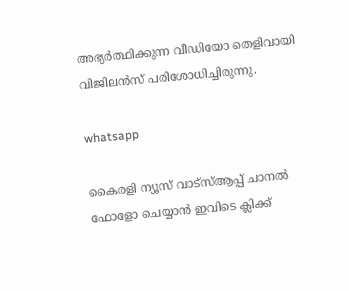അഭ്യർത്ഥിക്കുന്ന വീഡിയോ തെളിവായി വിജിലൻസ് പരിശോധിച്ചിരുന്നു.

whatsapp

കൈരളി ന്യൂസ് വാട്‌സ്ആപ്പ് ചാനല്‍ ഫോളോ ചെയ്യാന്‍ ഇവിടെ ക്ലിക്ക്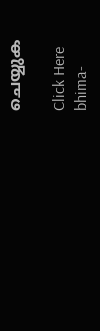ചെയ്യുക

Click Here
bhima-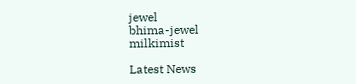jewel
bhima-jewel
milkimist

Latest News